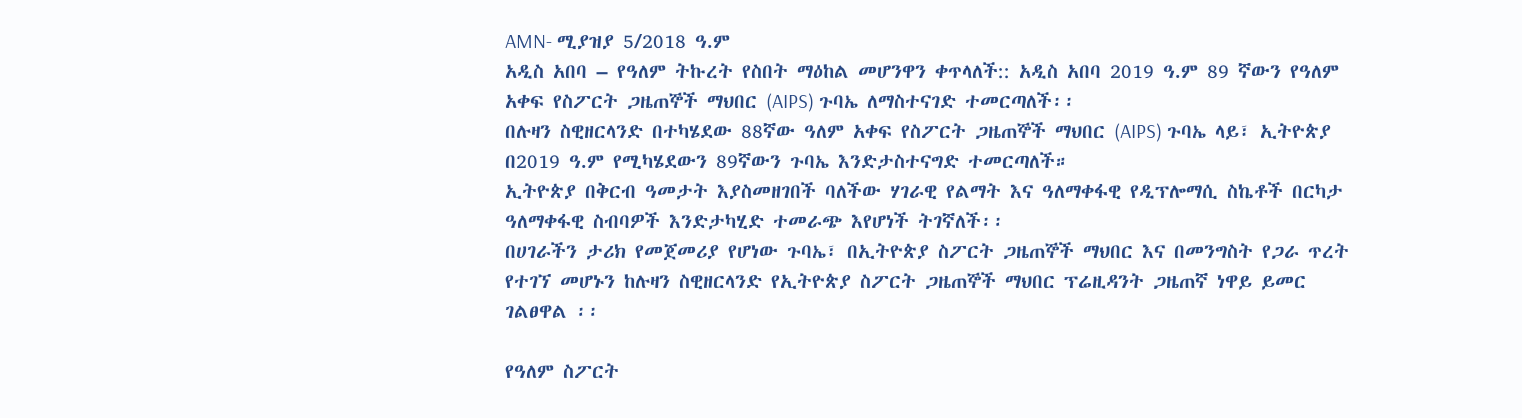AMN- ሚያዝያ 5/2018 ዓ.ም
አዲስ አበባ – የዓለም ትኩረት የስበት ማዕከል መሆንዋን ቀጥላለች:: አዲስ አበባ 2019 ዓ.ም 89 ኛውን የዓለም አቀፍ የስፖርት ጋዜጠኞች ማህበር (AIPS) ጉባኤ ለማስተናገድ ተመርጣለች፡፡
በሉዛን ስዊዘርላንድ በተካሄደው 88ኛው ዓለም አቀፍ የስፖርት ጋዜጠኞች ማህበር (AIPS) ጉባኤ ላይ፣ ኢትዮጵያ በ2019 ዓ.ም የሚካሄደውን 89ኛውን ጉባኤ እንድታስተናግድ ተመርጣለች።
ኢትዮጵያ በቅርብ ዓመታት እያስመዘገበች ባለችው ሃገራዊ የልማት እና ዓለማቀፋዊ የዲፕሎማሲ ስኬቶች በርካታ ዓለማቀፋዊ ስብባዎች እንድታካሂድ ተመራጭ እየሆነች ትገኛለች፡፡
በሀገራችን ታሪክ የመጀመሪያ የሆነው ጉባኤ፣ በኢትዮጵያ ስፖርት ጋዜጠኞች ማህበር እና በመንግስት የጋራ ጥረት የተገኘ መሆኑን ከሉዛን ስዊዘርላንድ የኢትዮጵያ ስፖርት ጋዜጠኞች ማህበር ፕሬዚዳንት ጋዜጠኛ ነዋይ ይመር ገልፀዋል ፡፡

የዓለም ስፖርት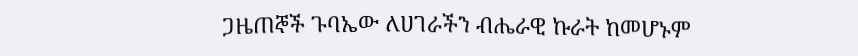ጋዜጠኞች ጉባኤው ለሀገራችን ብሔራዊ ኩራት ከመሆኑም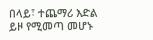በላይ፣ ተጨማሪ እድል ይዞ የሚመጣ መሆኑ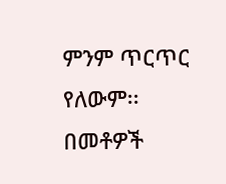ምንም ጥርጥር የለውም፡፡
በመቶዎች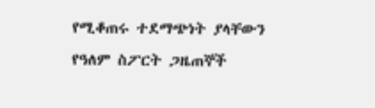የሚቆጠሩ ተደማጭነት ያላቸውን የዓለም ስፖርት ጋዜጠኞች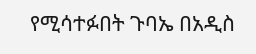የሚሳተፉበት ጉባኤ በአዲስ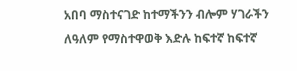አበባ ማስተናገድ ከተማችንን ብሎም ሃገራችን ለዓለም የማስተዋወቅ እድሉ ከፍተኛ ከፍተኛ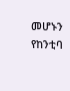መሆኑን የከንቲባ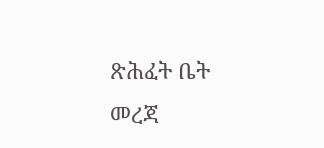ጽሕፈት ቤት መረጃ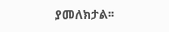ያመለክታል፡፡